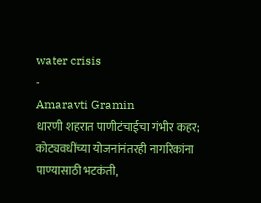water crisis
-
Amaravti Gramin
धारणी शहरात पाणीटंचाईचा गंभीर कहर; कोट्यवधींच्या योजनांनंतरही नागरिकांना पाण्यासाठी भटकंती,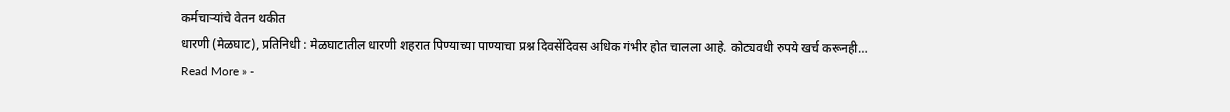कर्मचाऱ्यांचे वेतन थकीत
धारणी (मेळघाट), प्रतिनिधी : मेळघाटातील धारणी शहरात पिण्याच्या पाण्याचा प्रश्न दिवसेंदिवस अधिक गंभीर होत चालला आहे. कोट्यवधी रुपये खर्च करूनही…
Read More » -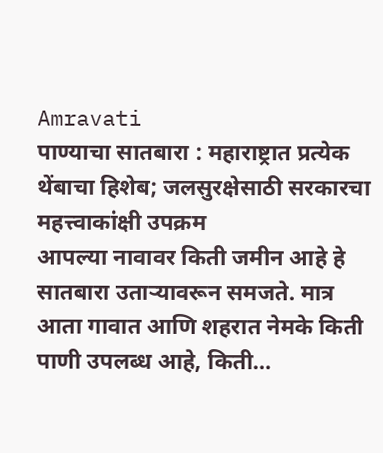Amravati
पाण्याचा सातबारा : महाराष्ट्रात प्रत्येक थेंबाचा हिशेब; जलसुरक्षेसाठी सरकारचा महत्त्वाकांक्षी उपक्रम
आपल्या नावावर किती जमीन आहे हे सातबारा उताऱ्यावरून समजते. मात्र आता गावात आणि शहरात नेमके किती पाणी उपलब्ध आहे, किती…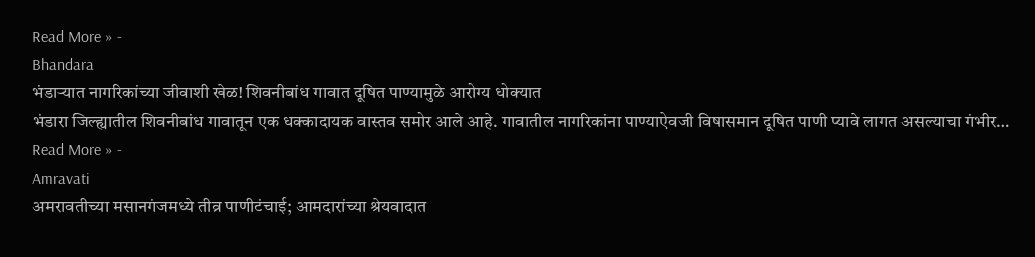Read More » -
Bhandara
भंडाऱ्यात नागरिकांच्या जीवाशी खेळ! शिवनीबांध गावात दूषित पाण्यामुळे आरोग्य धोक्यात
भंडारा जिल्ह्यातील शिवनीबांध गावातून एक धक्कादायक वास्तव समोर आले आहे. गावातील नागरिकांना पाण्याऐवजी विषासमान दूषित पाणी प्यावे लागत असल्याचा गंभीर…
Read More » -
Amravati
अमरावतीच्या मसानगंजमध्ये तीव्र पाणीटंचाई; आमदारांच्या श्रेयवादात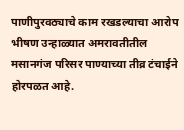पाणीपुरवठ्याचे काम रखडल्याचा आरोप
भीषण उन्हाळ्यात अमरावतीतील मसानगंज परिसर पाण्याच्या तीव्र टंचाईने होरपळत आहे.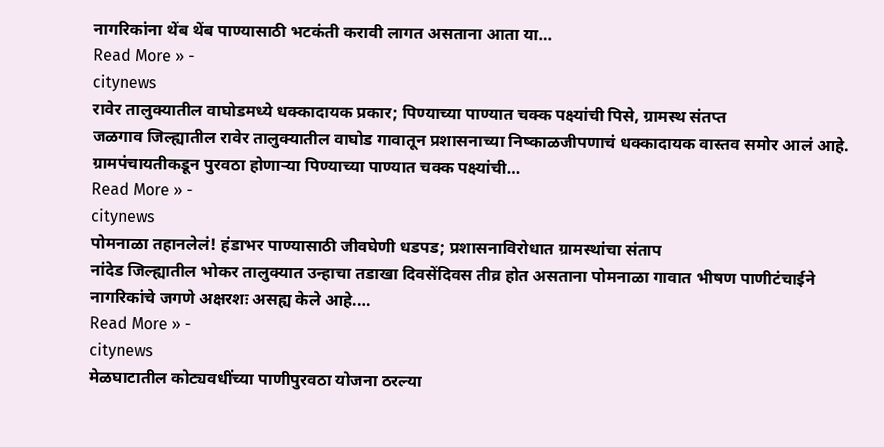नागरिकांना थेंब थेंब पाण्यासाठी भटकंती करावी लागत असताना आता या…
Read More » -
citynews
रावेर तालुक्यातील वाघोडमध्ये धक्कादायक प्रकार; पिण्याच्या पाण्यात चक्क पक्ष्यांची पिसे, ग्रामस्थ संतप्त
जळगाव जिल्ह्यातील रावेर तालुक्यातील वाघोड गावातून प्रशासनाच्या निष्काळजीपणाचं धक्कादायक वास्तव समोर आलं आहे. ग्रामपंचायतीकडून पुरवठा होणाऱ्या पिण्याच्या पाण्यात चक्क पक्ष्यांची…
Read More » -
citynews
पोमनाळा तहानलेलं! हंडाभर पाण्यासाठी जीवघेणी धडपड; प्रशासनाविरोधात ग्रामस्थांचा संताप
नांदेड जिल्ह्यातील भोकर तालुक्यात उन्हाचा तडाखा दिवसेंदिवस तीव्र होत असताना पोमनाळा गावात भीषण पाणीटंचाईने नागरिकांचे जगणे अक्षरशः असह्य केले आहे.…
Read More » -
citynews
मेळघाटातील कोट्यवधींच्या पाणीपुरवठा योजना ठरल्या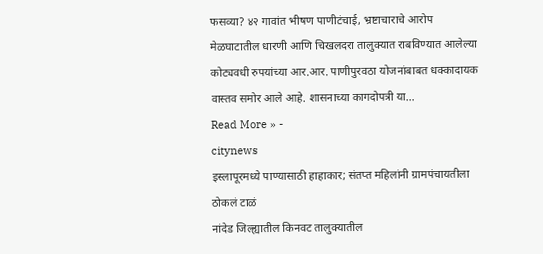फसव्या? ४२ गावांत भीषण पाणीटंचाई, भ्रष्टाचाराचे आरोप
मेळघाटातील धारणी आणि चिखलदरा तालुक्यात राबविण्यात आलेल्या कोट्यवधी रुपयांच्या आर.आर. पाणीपुरवठा योजनांबाबत धक्कादायक वास्तव समोर आले आहे. शासनाच्या कागदोपत्री या…
Read More » -
citynews
इस्लापूरमध्ये पाण्यासाठी हाहाकार; संतप्त महिलांनी ग्रामपंचायतीला ठोकलं टाळं
नांदेड जिल्ह्यातील किनवट तालुक्यातील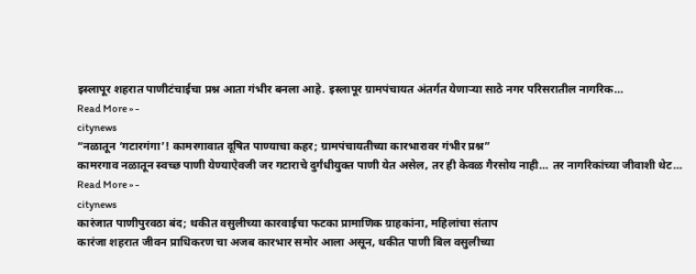इस्लापूर शहरात पाणीटंचाईचा प्रश्न आता गंभीर बनला आहे. इस्लापूर ग्रामपंचायत अंतर्गत येणाऱ्या साठे नगर परिसरातील नागरिक…
Read More » -
citynews
“नळातून ‘गटारगंगा’! कामरगावात दूषित पाण्याचा कहर; ग्रामपंचायतीच्या कारभारावर गंभीर प्रश्न”
कामरगाव नळातून स्वच्छ पाणी येण्याऐवजी जर गटाराचे दुर्गंधीयुक्त पाणी येत असेल, तर ही केवळ गैरसोय नाही… तर नागरिकांच्या जीवाशी थेट…
Read More » -
citynews
कारंजात पाणीपुरवठा बंद; थकीत वसुलीच्या कारवाईचा फटका प्रामाणिक ग्राहकांना, महिलांचा संताप
कारंजा शहरात जीवन प्राधिकरण चा अजब कारभार समोर आला असून, थकीत पाणी बिल वसुलीच्या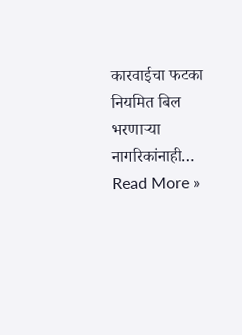कारवाईचा फटका नियमित बिल भरणाऱ्या नागरिकांनाही…
Read More »